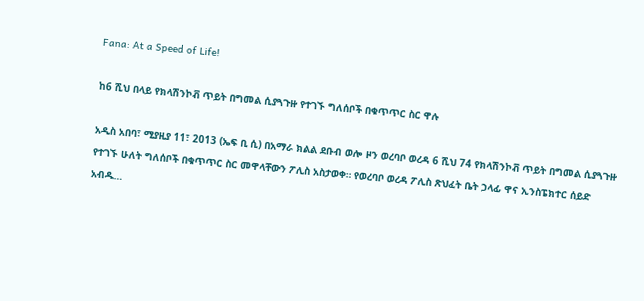Fana: At a Speed of Life!

ከ6 ሺህ በላይ የክላሽንኮቭ ጥይት በግመል ሲያጓጉዙ የተገኙ ግለሰቦች በቁጥጥር ስር ዋሉ

አዲስ አበባ፣ ሚያዚያ 11፣ 2013 (ኤፍ ቢ ሲ) በአማራ ክልል ደቡብ ወሎ ዞን ወረባቦ ወረዳ 6 ሺህ 74 የክላሽንኮቭ ጥይት በግመል ሲያጓጉዙ የተገኙ ሁለት ግለሰቦች በቁጥጥር ስር መዋላቸውን ፖሊስ አስታወቀ። የወረባቦ ወረዳ ፖሊስ ጽህፈት ቤት ኃላፊ ዋና ኢንስፔክተር ሰይድ አብዱ…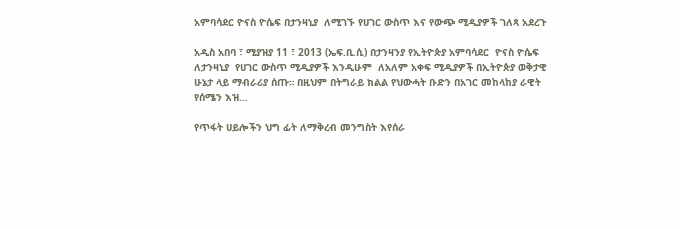አምባሳደር ዮናስ ዮሴፍ በታንዛኒያ  ለሚገኙ የሀገር ውስጥ እና የውጭ ሚዲያዎች ገለጻ አደረጉ

አዲስ አበባ ፣ ሚያዝያ 11 ፣ 2013 (ኤፍ.ቢ.ሲ) በታንዛንያ የኢትዮጵያ አምባሳደር  ዮናስ ዮሴፍ ለታንዛኒያ  የሀገር ውስጥ ሚዲያዎች እንዲሁም  ለአለም አቀፍ ሚዲያዎች በኢትዮጵያ ወቅታዊ ሁኔታ ላይ ማብራሪያ ሰጡ። በዚህም በትግራይ ክልል የህውሓት ቡድን በአገር መከላከያ ራዊት የሰሜን እዝ…

የጥፋት ሀይሎችን ህግ ፊት ለማቅረብ መንግስት እየሰራ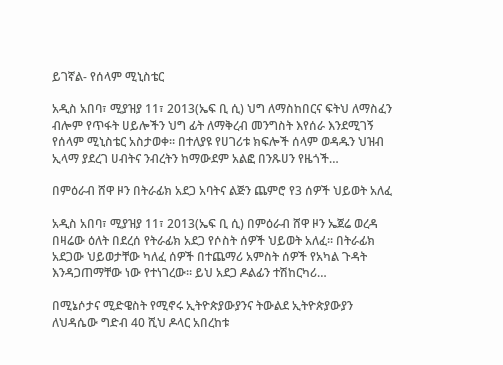ይገኛል- የሰላም ሚኒስቴር

አዲስ አበባ፣ ሚያዝያ 11፣ 2013(ኤፍ ቢ ሲ) ህግ ለማስከበርና ፍትህ ለማስፈን ብሎም የጥፋት ሀይሎችን ህግ ፊት ለማቅረብ መንግስት እየሰራ እንደሚገኝ የሰላም ሚኒስቴር አስታወቀ። በተለያዩ የሀገሪቱ ክፍሎች ሰላም ወዳዱን ህዝብ ኢላማ ያደረገ ሀብትና ንብረትን ከማውደም አልፎ በንጹሀን የዜጎች…

በምዕራብ ሸዋ ዞን በትራፊክ አደጋ አባትና ልጅን ጨምሮ የ3 ሰዎች ህይወት አለፈ

አዲስ አበባ፣ ሚያዝያ 11፣ 2013(ኤፍ ቢ ሲ) በምዕራብ ሸዋ ዞን ኤጀሬ ወረዳ በዛሬው ዕለት በደረሰ የትራፊክ አደጋ የሶስት ሰዎች ህይወት አለፈ። በትራፊክ አደጋው ህይወታቸው ካለፈ ሰዎች በተጨማሪ አምስት ሰዎች የአካል ጉዳት እንዳጋጠማቸው ነው የተነገረው። ይህ አደጋ ዶልፊን ተሽከርካሪ…

በሚኔሶታና ሚድዌስት የሚኖሩ ኢትዮጵያውያንና ትውልደ ኢትዮጵያውያን ለህዳሴው ግድብ 40 ሺህ ዶላር አበረከቱ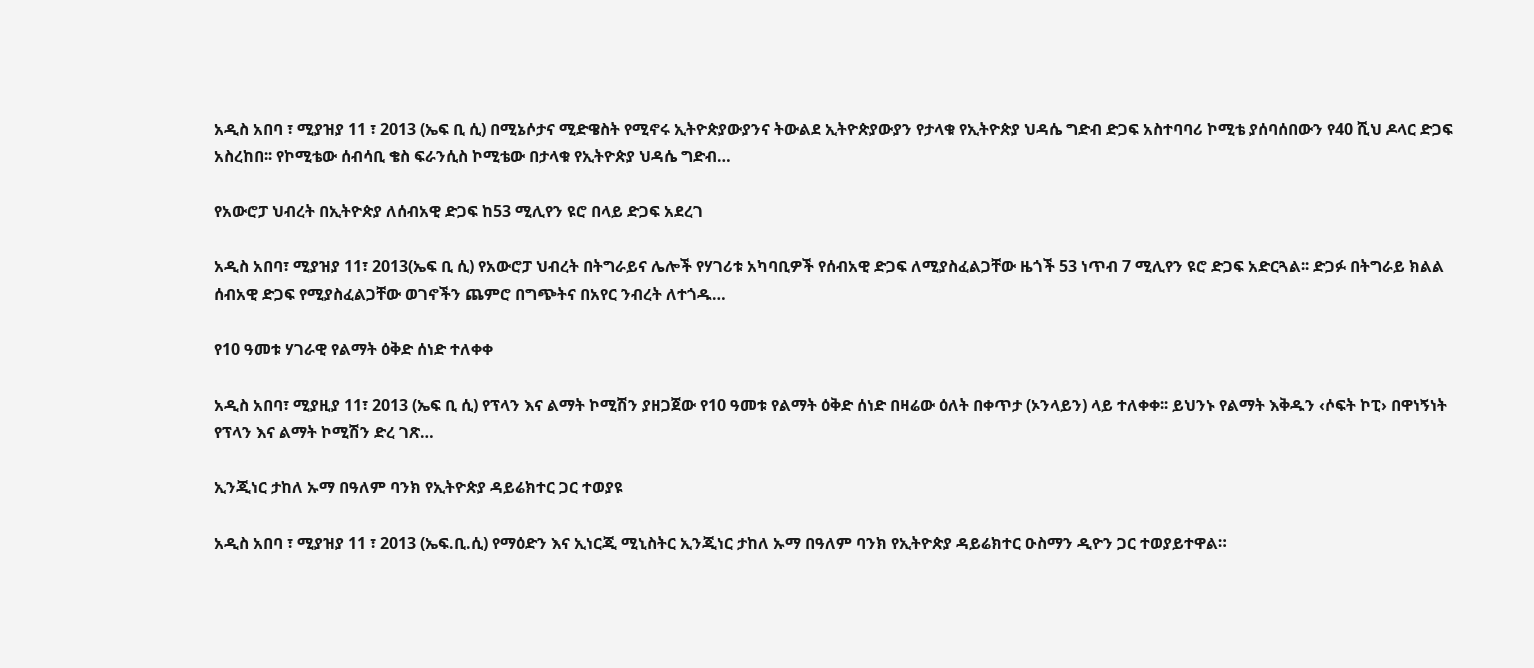አዲስ አበባ ፣ ሚያዝያ 11 ፣ 2013 (ኤፍ ቢ ሲ) በሚኔሶታና ሚድዌስት የሚኖሩ ኢትዮጵያውያንና ትውልደ ኢትዮጵያውያን የታላቁ የኢትዮጵያ ህዳሴ ግድብ ድጋፍ አስተባባሪ ኮሚቴ ያሰባሰበውን የ40 ሺህ ዶላር ድጋፍ አስረከበ፡፡ የኮሚቴው ሰብሳቢ ቄስ ፍራንሲስ ኮሚቴው በታላቁ የኢትዮጵያ ህዳሴ ግድብ…

የአውሮፓ ህብረት በኢትዮጵያ ለሰብአዊ ድጋፍ ከ53 ሚሊየን ዩሮ በላይ ድጋፍ አደረገ

አዲስ አበባ፣ ሚያዝያ 11፣ 2013(ኤፍ ቢ ሲ) የአውሮፓ ህብረት በትግራይና ሌሎች የሃገሪቱ አካባቢዎች የሰብአዊ ድጋፍ ለሚያስፈልጋቸው ዜጎች 53 ነጥብ 7 ሚሊየን ዩሮ ድጋፍ አድርጓል፡፡ ድጋፉ በትግራይ ክልል ሰብአዊ ድጋፍ የሚያስፈልጋቸው ወገኖችን ጨምሮ በግጭትና በአየር ንብረት ለተጎዱ…

የ10 ዓመቱ ሃገራዊ የልማት ዕቅድ ሰነድ ተለቀቀ

አዲስ አበባ፣ ሚያዚያ 11፣ 2013 (ኤፍ ቢ ሲ) የፕላን እና ልማት ኮሚሽን ያዘጋጀው የ10 ዓመቱ የልማት ዕቅድ ሰነድ በዛሬው ዕለት በቀጥታ (ኦንላይን) ላይ ተለቀቀ፡፡ ይህንኑ የልማት እቅዱን ‹ሶፍት ኮፒ› በዋነኝነት የፕላን እና ልማት ኮሚሽን ድረ ገጽ…

ኢንጂነር ታከለ ኡማ በዓለም ባንክ የኢትዮጵያ ዳይሬክተር ጋር ተወያዩ

አዲስ አበባ ፣ ሚያዝያ 11 ፣ 2013 (ኤፍ.ቢ.ሲ) የማዕድን እና ኢነርጂ ሚኒስትር ኢንጂነር ታከለ ኡማ በዓለም ባንክ የኢትዮጵያ ዳይሬክተር ዑስማን ዲዮን ጋር ተወያይተዋል።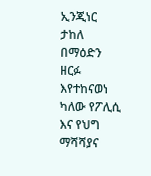ኢንጂነር ታከለ በማዕድን ዘርፉ እየተከናወነ ካለው የፖሊሲ እና የህግ ማሻሻያና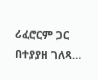ሪፈሮርም ጋር በተያያዘ ገለጻ…